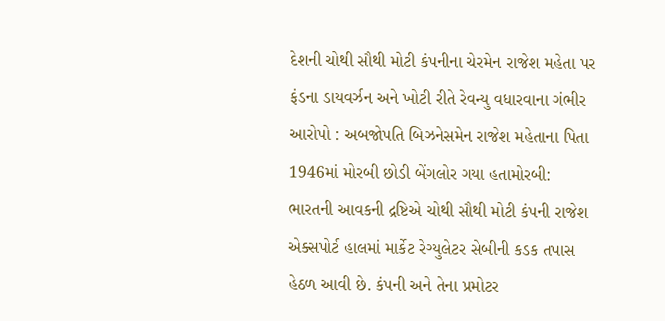દેશની ચોથી સૌથી મોટી કંપનીના ચેરમેન રાજેશ મહેતા પર ફંડના ડાયવર્ઝન અને ખોટી રીતે રેવન્યુ વધારવાના ગંભીર આરોપો : અબજોપતિ બિઝનેસમેન રાજેશ મહેતાના પિતા 1946માં મોરબી છોડી બેંગલોર ગયા હતામોરબી: ભારતની આવકની દ્રષ્ટિએ ચોથી સૌથી મોટી કંપની રાજેશ એક્સપોર્ટ હાલમાં માર્કેટ રેગ્યુલેટર સેબીની કડક તપાસ હેઠળ આવી છે. કંપની અને તેના પ્રમોટર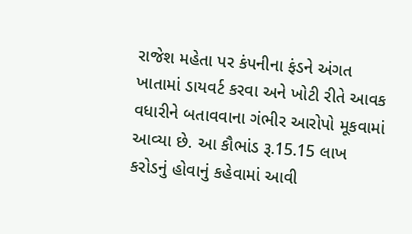રાજેશ મહેતા પર કંપનીના ફંડને અંગત ખાતામાં ડાયવર્ટ કરવા અને ખોટી રીતે આવક વધારીને બતાવવાના ગંભીર આરોપો મૂકવામાં આવ્યા છે. આ કૌભાંડ રૂ.15.15 લાખ કરોડનું હોવાનું કહેવામાં આવી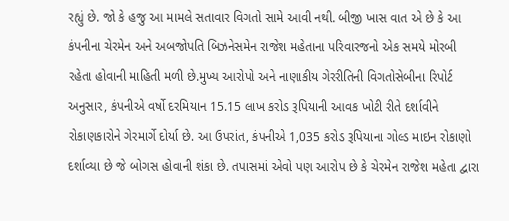રહ્યું છે. જો કે હજુ આ મામલે સતાવાર વિગતો સામે આવી નથી. બીજી ખાસ વાત એ છે કે આ કંપનીના ચેરમેન અને અબજોપતિ બિઝનેસમેન રાજેશ મહેતાના પરિવારજનો એક સમયે મોરબી રહેતા હોવાની માહિતી મળી છે.મુખ્ય આરોપો અને નાણાકીય ગેરરીતિની વિગતોસેબીના રિપોર્ટ અનુસાર, કંપનીએ વર્ષો દરમિયાન 15.15 લાખ કરોડ રૂપિયાની આવક ખોટી રીતે દર્શાવીને રોકાણકારોને ગેરમાર્ગે દોર્યા છે. આ ઉપરાંત, કંપનીએ 1,035 કરોડ રૂપિયાના ગોલ્ડ માઇન રોકાણો દર્શાવ્યા છે જે બોગસ હોવાની શંકા છે. તપાસમાં એવો પણ આરોપ છે કે ચેરમેન રાજેશ મહેતા દ્વારા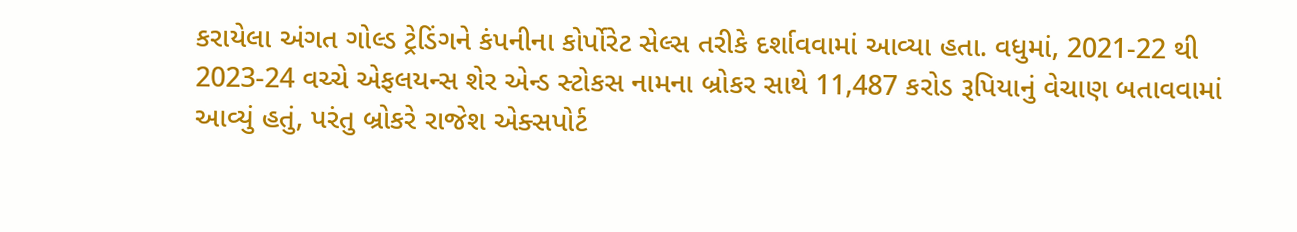કરાયેલા અંગત ગોલ્ડ ટ્રેડિંગને કંપનીના કોર્પોરેટ સેલ્સ તરીકે દર્શાવવામાં આવ્યા હતા. વધુમાં, 2021-22 થી 2023-24 વચ્ચે એફલયન્સ શેર એન્ડ સ્ટોકસ નામના બ્રોકર સાથે 11,487 કરોડ રૂપિયાનું વેચાણ બતાવવામાં આવ્યું હતું, પરંતુ બ્રોકરે રાજેશ એક્સપોર્ટ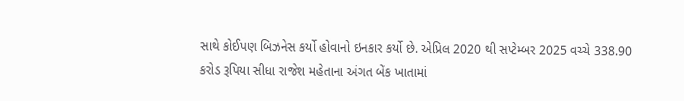સાથે કોઈપણ બિઝનેસ કર્યો હોવાનો ઇનકાર કર્યો છે. એપ્રિલ 2020 થી સપ્ટેમ્બર 2025 વચ્ચે 338.90 કરોડ રૂપિયા સીધા રાજેશ મહેતાના અંગત બેંક ખાતામાં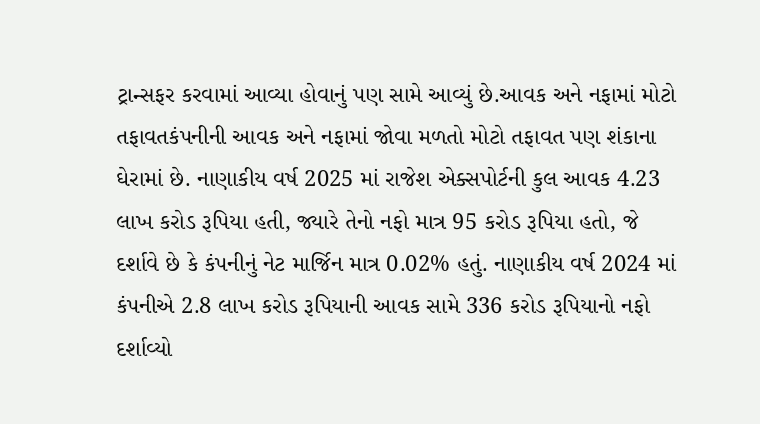ટ્રાન્સફર કરવામાં આવ્યા હોવાનું પણ સામે આવ્યું છે.આવક અને નફામાં મોટો તફાવતકંપનીની આવક અને નફામાં જોવા મળતો મોટો તફાવત પણ શંકાના ઘેરામાં છે. નાણાકીય વર્ષ 2025 માં રાજેશ એક્સપોર્ટની કુલ આવક 4.23 લાખ કરોડ રૂપિયા હતી, જ્યારે તેનો નફો માત્ર 95 કરોડ રૂપિયા હતો, જે દર્શાવે છે કે કંપનીનું નેટ માર્જિન માત્ર 0.02% હતું. નાણાકીય વર્ષ 2024 માં કંપનીએ 2.8 લાખ કરોડ રૂપિયાની આવક સામે 336 કરોડ રૂપિયાનો નફો દર્શાવ્યો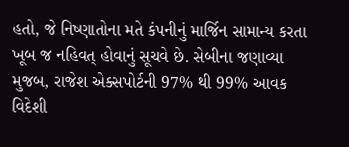હતો, જે નિષ્ણાતોના મતે કંપનીનું માર્જિન સામાન્ય કરતા ખૂબ જ નહિવત્ હોવાનું સૂચવે છે. સેબીના જણાવ્યા મુજબ, રાજેશ એક્સપોર્ટની 97% થી 99% આવક વિદેશી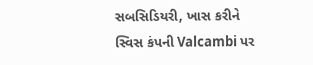સબસિડિયરી, ખાસ કરીને સ્વિસ કંપની Valcambi પર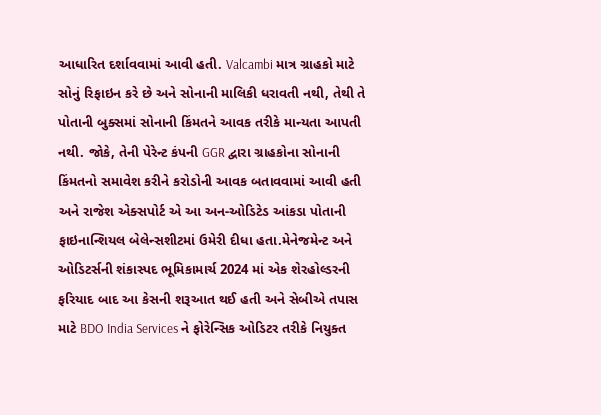આધારિત દર્શાવવામાં આવી હતી. Valcambi માત્ર ગ્રાહકો માટે સોનું રિફાઇન કરે છે અને સોનાની માલિકી ધરાવતી નથી, તેથી તે પોતાની બુક્સમાં સોનાની કિંમતને આવક તરીકે માન્યતા આપતી નથી. જોકે, તેની પેરેન્ટ કંપની GGR દ્વારા ગ્રાહકોના સોનાની કિંમતનો સમાવેશ કરીને કરોડોની આવક બતાવવામાં આવી હતી અને રાજેશ એક્સપોર્ટ એ આ અન-ઓડિટેડ આંકડા પોતાની ફાઇનાન્શિયલ બેલેન્સશીટમાં ઉમેરી દીધા હતા.મેનેજમેન્ટ અને ઓડિટર્સની શંકાસ્પદ ભૂમિકામાર્ચ 2024 માં એક શેરહોલ્ડરની ફરિયાદ બાદ આ કેસની શરૂઆત થઈ હતી અને સેબીએ તપાસ માટે BDO India Services ને ફોરેન્સિક ઓડિટર તરીકે નિયુક્ત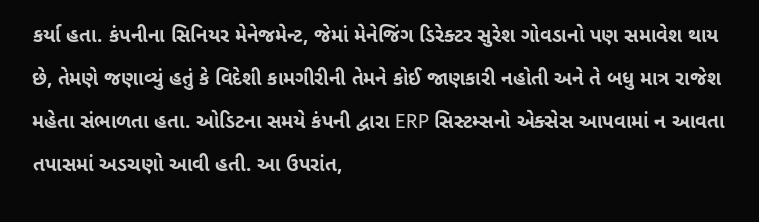કર્યા હતા. કંપનીના સિનિયર મેનેજમેન્ટ, જેમાં મેનેજિંગ ડિરેક્ટર સુરેશ ગોવડાનો પણ સમાવેશ થાય છે, તેમણે જણાવ્યું હતું કે વિદેશી કામગીરીની તેમને કોઈ જાણકારી નહોતી અને તે બધુ માત્ર રાજેશ મહેતા સંભાળતા હતા. ઓડિટના સમયે કંપની દ્વારા ERP સિસ્ટમ્સનો એક્સેસ આપવામાં ન આવતા તપાસમાં અડચણો આવી હતી. આ ઉપરાંત,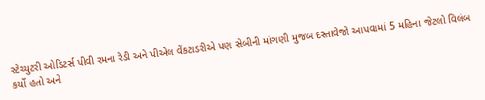સ્ટેચ્યુટરી ઓડિટર્સ પીવી રમના રેડી અને પીએલ વેંકટાડરીએ પણ સેબીની માંગણી મુજબ દસ્તાવેજો આપવામાં 5 મહિના જેટલો વિલંબ કર્યો હતો અને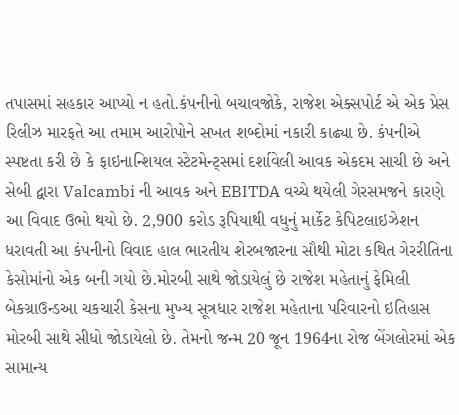તપાસમાં સહકાર આપ્યો ન હતો.કંપનીનો બચાવજોકે, રાજેશ એક્સપોર્ટ એ એક પ્રેસ રિલીઝ મારફતે આ તમામ આરોપોને સખત શબ્દોમાં નકારી કાઢ્યા છે. કંપનીએ સ્પષ્ટતા કરી છે કે ફાઇનાન્શિયલ સ્ટેટમેન્ટ્સમાં દર્શાવેલી આવક એકદમ સાચી છે અને સેબી દ્વારા Valcambi ની આવક અને EBITDA વચ્ચે થયેલી ગેરસમજને કારણે આ વિવાદ ઉભો થયો છે. 2,900 કરોડ રૂપિયાથી વધુનું માર્કેટ કેપિટલાઇઝેશન ધરાવતી આ કંપનીનો વિવાદ હાલ ભારતીય શેરબજારના સૌથી મોટા કથિત ગેરરીતિના કેસોમાંનો એક બની ગયો છે.મોરબી સાથે જોડાયેલું છે રાજેશ મહેતાનું ફેમિલી બેકગ્રાઉન્ડઆ ચકચારી કેસના મુખ્ય સૂત્રધાર રાજેશ મહેતાના પરિવારનો ઇતિહાસ મોરબી સાથે સીધો જોડાયેલો છે. તેમનો જન્મ 20 જૂન 1964ના રોજ બેંગલોરમાં એક સામાન્ય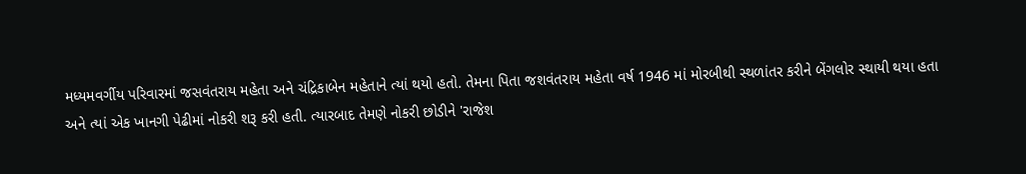મધ્યમવર્ગીય પરિવારમાં જસવંતરાય મહેતા અને ચંદ્રિકાબેન મહેતાને ત્યાં થયો હતો. તેમના પિતા જશવંતરાય મહેતા વર્ષ 1946 માં મોરબીથી સ્થળાંતર કરીને બેંગલોર સ્થાયી થયા હતા અને ત્યાં એક ખાનગી પેઢીમાં નોકરી શરૂ કરી હતી. ત્યારબાદ તેમણે નોકરી છોડીને 'રાજેશ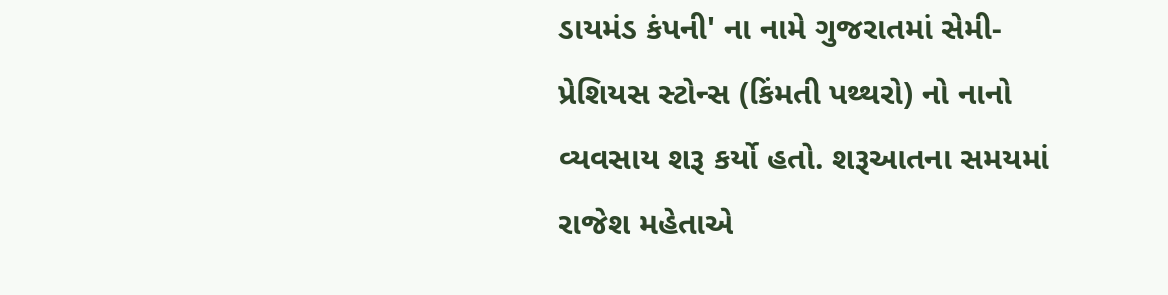ડાયમંડ કંપની' ના નામે ગુજરાતમાં સેમી-પ્રેશિયસ સ્ટોન્સ (કિંમતી પથ્થરો) નો નાનો વ્યવસાય શરૂ કર્યો હતો. શરૂઆતના સમયમાં રાજેશ મહેતાએ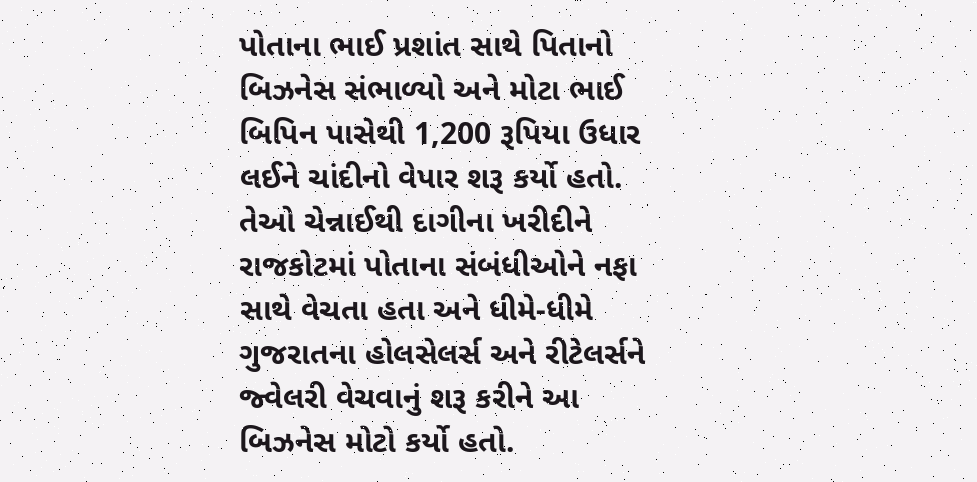પોતાના ભાઈ પ્રશાંત સાથે પિતાનો બિઝનેસ સંભાળ્યો અને મોટા ભાઈ બિપિન પાસેથી 1,200 રૂપિયા ઉધાર લઈને ચાંદીનો વેપાર શરૂ કર્યો હતો. તેઓ ચેન્નાઈથી દાગીના ખરીદીને રાજકોટમાં પોતાના સંબંધીઓને નફા સાથે વેચતા હતા અને ધીમે-ધીમે ગુજરાતના હોલસેલર્સ અને રીટેલર્સને જ્વેલરી વેચવાનું શરૂ કરીને આ બિઝનેસ મોટો કર્યો હતો.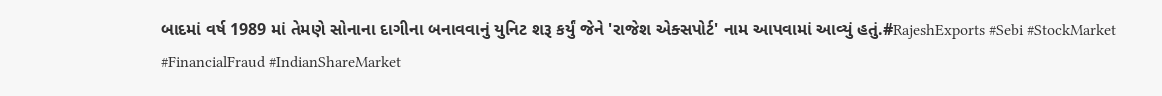બાદમાં વર્ષ 1989 માં તેમણે સોનાના દાગીના બનાવવાનું યુનિટ શરૂ કર્યું જેને 'રાજેશ એક્સપોર્ટ' નામ આપવામાં આવ્યું હતું.#RajeshExports #Sebi #StockMarket #FinancialFraud #IndianShareMarket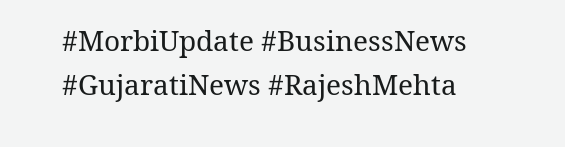#MorbiUpdate #BusinessNews #GujaratiNews #RajeshMehta